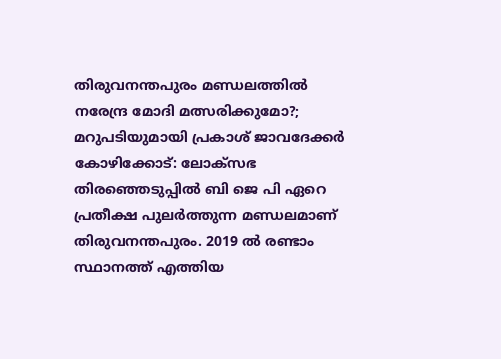തിരുവനന്തപുരം മണ്ഡലത്തിൽ നരേന്ദ്ര മോദി മത്സരിക്കുമോ?; മറുപടിയുമായി പ്രകാശ് ജാവദേക്കർ
കോഴിക്കോട്: ലോക്സഭ തിരഞ്ഞെടുപ്പിൽ ബി ജെ പി ഏറെ പ്രതീക്ഷ പുലർത്തുന്ന മണ്ഡലമാണ് തിരുവനന്തപുരം. 2019 ൽ രണ്ടാം സ്ഥാനത്ത് എത്തിയ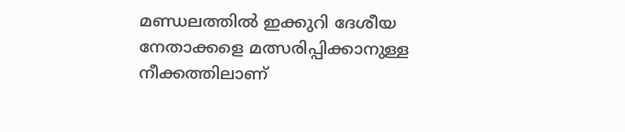മണ്ഡലത്തിൽ ഇക്കുറി ദേശീയ നേതാക്കളെ മത്സരിപ്പിക്കാനുള്ള നീക്കത്തിലാണ്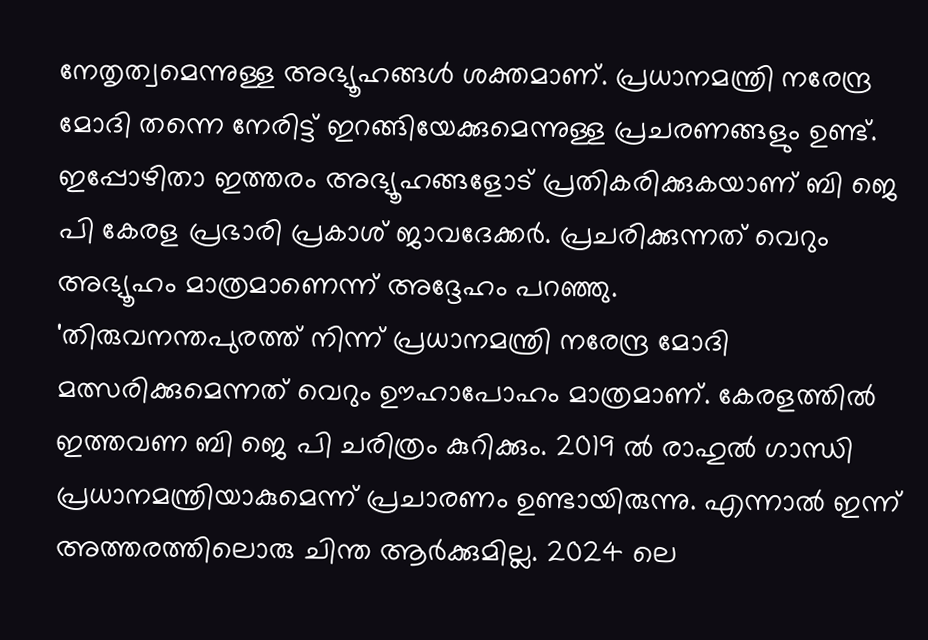നേതൃത്വമെന്നുള്ള അഭ്യൂഹങ്ങൾ ശക്തമാണ്. പ്രധാനമന്ത്രി നരേന്ദ്ര മോദി തന്നെ നേരിട്ട് ഇറങ്ങിയേക്കുമെന്നുള്ള പ്രചരണങ്ങളും ഉണ്ട്. ഇപ്പോഴിതാ ഇത്തരം അഭ്യൂഹങ്ങളോട് പ്രതികരിക്കുകയാണ് ബി ജെ പി കേരള പ്രഭാരി പ്രകാശ് ജാവദേക്കർ. പ്രചരിക്കുന്നത് വെറും അഭ്യൂഹം മാത്രമാണെന്ന് അദ്ദേഹം പറഞ്ഞു.
'തിരുവനന്തപുരത്ത് നിന്ന് പ്രധാനമന്ത്രി നരേന്ദ്ര മോദി മത്സരിക്കുമെന്നത് വെറും ഊഹാപോഹം മാത്രമാണ്. കേരളത്തിൽ ഇത്തവണ ബി ജെ പി ചരിത്രം കുറിക്കും. 2019 ൽ രാഹുൽ ഗാന്ധി പ്രധാനമന്ത്രിയാകുമെന്ന് പ്രചാരണം ഉണ്ടായിരുന്നു. എന്നാൽ ഇന്ന് അത്തരത്തിലൊരു ചിന്ത ആർക്കുമില്ല. 2024 ലെ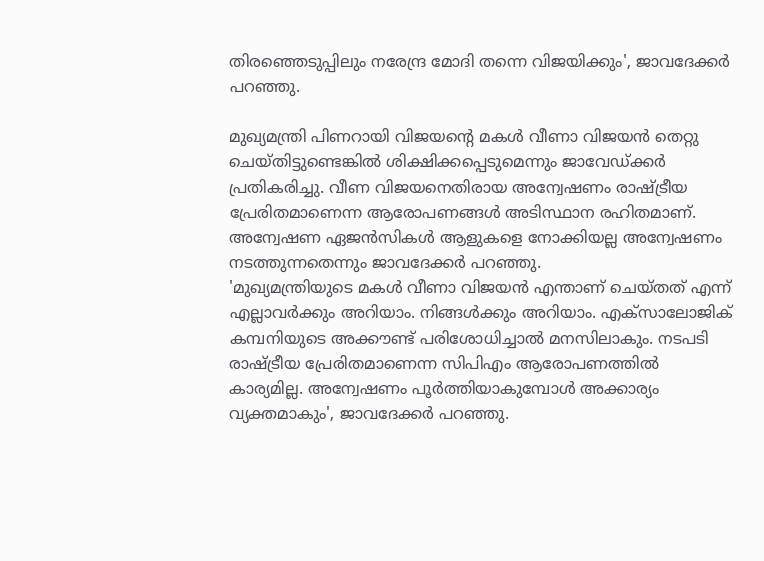തിരഞ്ഞെടുപ്പിലും നരേന്ദ്ര മോദി തന്നെ വിജയിക്കും', ജാവദേക്കർ പറഞ്ഞു.

മുഖ്യമന്ത്രി പിണറായി വിജയന്റെ മകൾ വീണാ വിജയൻ തെറ്റു ചെയ്തിട്ടുണ്ടെങ്കിൽ ശിക്ഷിക്കപ്പെടുമെന്നും ജാവേഡ്ക്കർ പ്രതികരിച്ചു. വീണ വിജയനെതിരായ അന്വേഷണം രാഷ്ട്രീയ പ്രേരിതമാണെന്ന ആരോപണങ്ങൾ അടിസ്ഥാന രഹിതമാണ്. അന്വേഷണ ഏജൻസികൾ ആളുകളെ നോക്കിയല്ല അന്വേഷണം നടത്തുന്നതെന്നും ജാവദേക്കർ പറഞ്ഞു.
'മുഖ്യമന്ത്രിയുടെ മകൾ വീണാ വിജയൻ എന്താണ് ചെയ്തത് എന്ന് എല്ലാവർക്കും അറിയാം. നിങ്ങൾക്കും അറിയാം. എക്സാലോജിക് കമ്പനിയുടെ അക്കൗണ്ട് പരിശോധിച്ചാൽ മനസിലാകും. നടപടി രാഷ്ട്രീയ പ്രേരിതമാണെന്ന സിപിഎം ആരോപണത്തിൽ കാര്യമില്ല. അന്വേഷണം പൂർത്തിയാകുമ്പോൾ അക്കാര്യം വ്യക്തമാകും', ജാവദേക്കർ പറഞ്ഞു.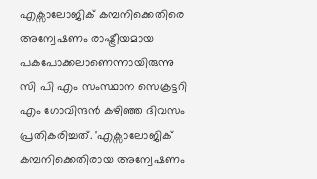എക്സാലോജിക് കമ്പനിക്കെതിരെ അന്വേഷണം രാഷ്ട്രീയമായ പകപോക്കലാണെന്നായിരുന്നു സി പി എം സംസ്ഥാന സെക്രട്ടറി എം ഗോവിന്ദൻ കഴിഞ്ഞ ദിവസം പ്രതികരിച്ചത്. 'എക്സാലോജിക് കമ്പനിക്കെതിരായ അന്വേഷണം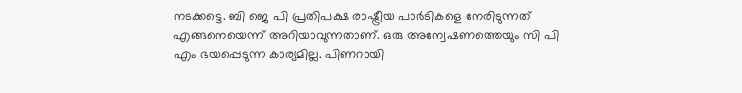നടക്കട്ടെ. ബി ജെ പി പ്രതിപക്ഷ രാഷ്ട്രീയ പാർടികളെ നേരിടുന്നത് എങ്ങനെയെന്ന് അറിയാവുന്നതാണ്. ഒരു അന്വേഷണത്തെയും സി പി എം ഭയപ്പെടുന്ന കാര്യമില്ല. പിണറായി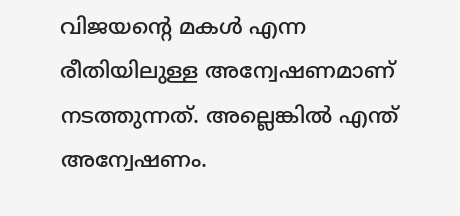വിജയന്റെ മകൾ എന്ന രീതിയിലുള്ള അന്വേഷണമാണ് നടത്തുന്നത്. അല്ലെങ്കിൽ എന്ത് അന്വേഷണം.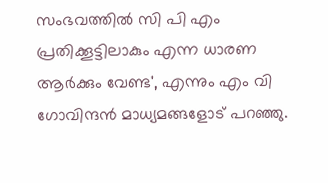സംഭവത്തിൽ സി പി എം പ്രതിക്കൂട്ടിലാകും എന്ന ധാരണ ആർക്കും വേണ്ട', എന്നും എം വി ഗോവിന്ദൻ മാധ്യമങ്ങളോട് പറഞ്ഞു.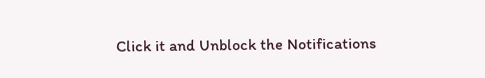Click it and Unblock the Notifications